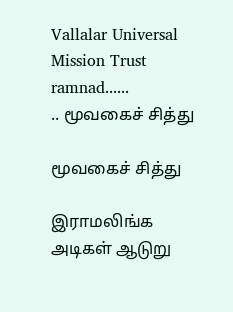Vallalar Universal Mission Trust   ramnad......
.. மூவகைச் சித்து

மூவகைச் சித்து

இராமலிங்க அடிகள் ஆடுறு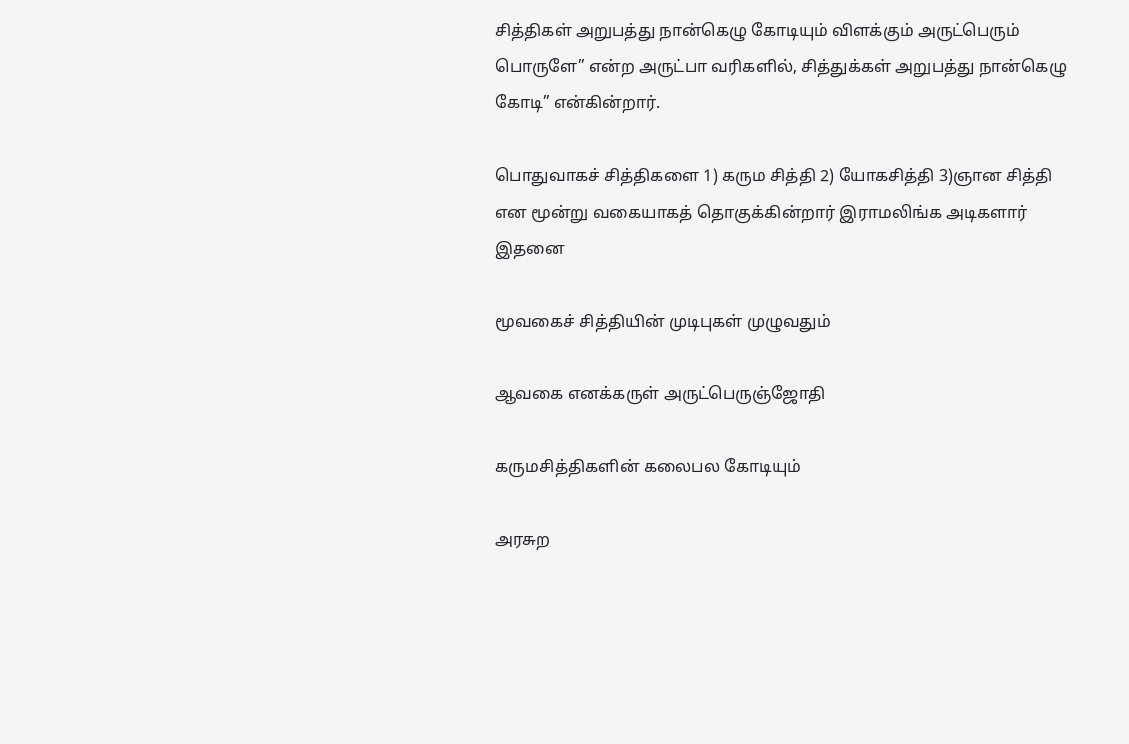சித்திகள் அறுபத்து நான்கெழு கோடியும் விளக்கும் அருட்பெரும் பொருளே” என்ற அருட்பா வரிகளில், சித்துக்கள் அறுபத்து நான்கெழு கோடி” என்கின்றார்.

பொதுவாகச் சித்திகளை 1) கரும சித்தி 2) யோகசித்தி 3)ஞான சித்தி என மூன்று வகையாகத் தொகுக்கின்றார் இராமலிங்க அடிகளார் இதனை

மூவகைச் சித்தியின் முடிபுகள் முழுவதும்

ஆவகை எனக்கருள் அருட்பெருஞ்ஜோதி

கருமசித்திகளின் கலைபல கோடியும்

அரசுற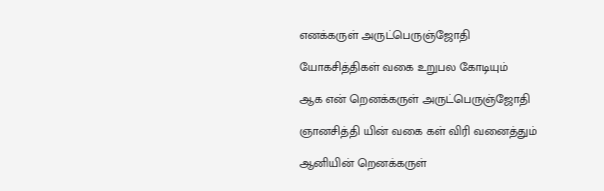எனக்கருள் அருட்பெருஞ்ஜோதி

யோகசித்திகள் வகை உறுபல கோடியும்

ஆக என் றெனக்கருள் அருட்பெருஞ்ஜோதி

ஞானசித்தி யின் வகை கள் விரி வனைத்தும்

ஆனியின் றெனக்கருள்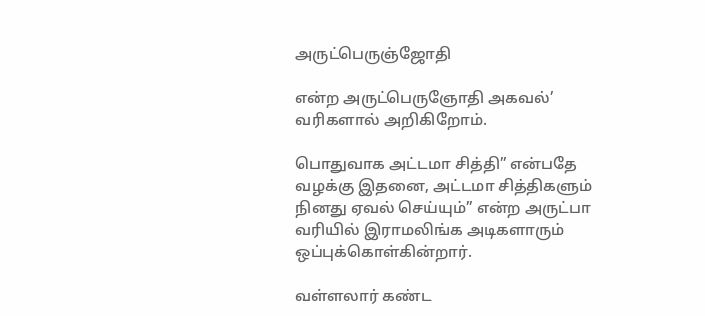அருட்பெருஞ்ஜோதி

என்ற அருட்பெருஞோதி அகவல்’ வரிகளால் அறிகிறோம்.

பொதுவாக அட்டமா சித்தி” என்பதே வழக்கு இதனை, அட்டமா சித்திகளும் நினது ஏவல் செய்யும்” என்ற அருட்பா வரியில் இராமலிங்க அடிகளாரும் ஒப்புக்கொள்கின்றார்.

வள்ளலார் கண்ட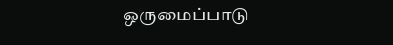ஒருமைப்பாடு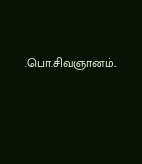.பொ.சிவஞானம்..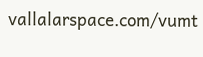vallalarspace.com/vumt